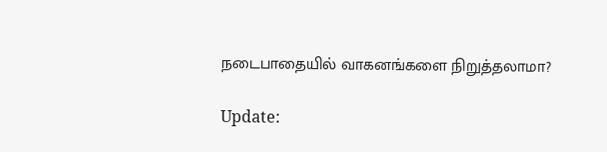நடைபாதையில் வாகனங்களை நிறுத்தலாமா?

Update: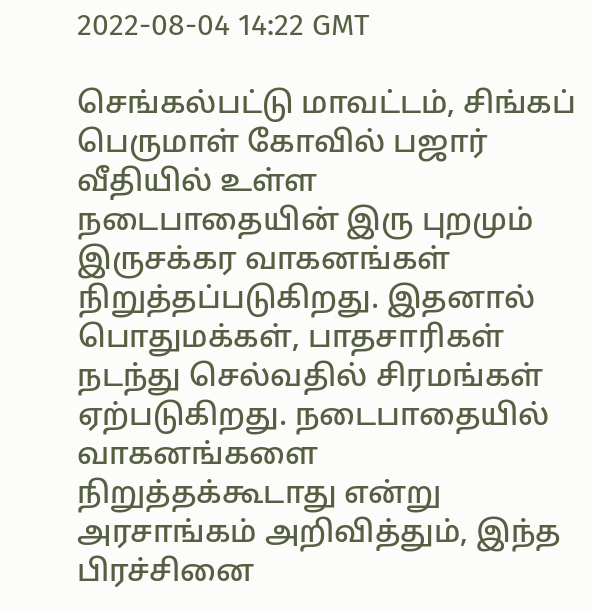2022-08-04 14:22 GMT

செங்கல்பட்டு மாவட்டம், சிங்கப் பெருமாள் கோவில் பஜார் வீதியில் உள்ள நடைபாதையின் இரு புறமும் இருசக்கர வாகனங்கள் நிறுத்தப்படுகிறது. இதனால் பொதுமக்கள், பாதசாரிகள் நடந்து செல்வதில் சிரமங்கள் ஏற்படுகிறது. நடைபாதையில் வாகனங்களை நிறுத்தக்கூடாது என்று அரசாங்கம் அறிவித்தும், இந்த பிரச்சினை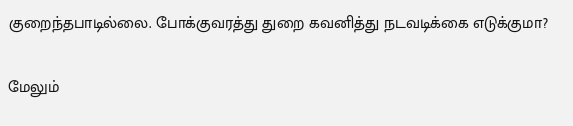குறைந்தபாடில்லை. போக்குவரத்து துறை கவனித்து நடவடிக்கை எடுக்குமா?

மேலும்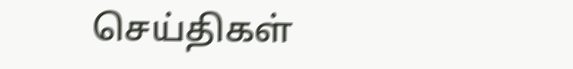செய்திகள்